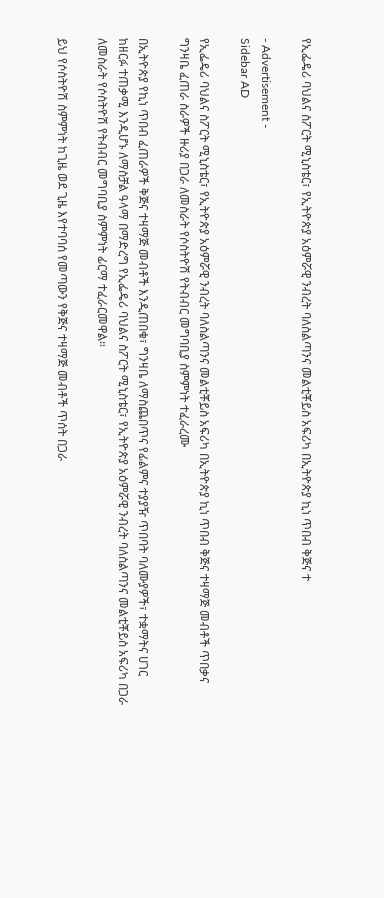የኢፌዴሪ ባህልና ስፖርት ሚኒስቴር፣ የኢትዮጵያ አዕምሯዊ ንብረት ባለስልጣንና መልቲቾይስ አፍሪካ በኢትዮጵያ ኪነ ጥበብ ቅጅና ተ

- Advertisement -
Sidebar AD

የኢፌዴሪ ባህልና ስፖርት ሚኒስቴር፣ የኢትዮጵያ አዕምሯዊ ንብረት ባለስልጣንና መልቲቾይስ አፍሪካ በኢትዮጵያ ኪነ ጥበብ ቅጅና ተዛማጅ መብቶች ጥበቃና ግንዛቤ ፈጠራ ስራዎች ዙሪያ በጋራ ለመስራት የሶስትዮሽ የትብብር መግባቢያ ስምምነት ተፈራረሙ

በኢትዮጵያ የኪነ ጥበብ ፈጠራዎች ቅጅና ተዛማጅ መብቶች እንዲጠበቁ፣ ግንዛቤ ለማስጨበጥና የፊልምና ተያያዥ ጥበባት ባለሙያዎች፣ ተቋማትና ሀገር ከዘርፉ ተጠቃሚ እንዲሆኑ ለማስቻል ዓላማ በማድረግ የኢፌዴሪ ባህልና ስፖርት ሚኒስቴር፣ የኢትዮጵያ አዕምሯዊ ንብረት ባለስልጣንና መልቲቾይስ አፍሪካ በጋራ ለመስራት የሶስትዮሽ የትብብር መግባቢያ ስምምነት ፊርማ ተፈራርመዋል።

ይህ የሶስትዮሽ ስምምነት ከጊዜ ወደ ጊዜ እየተባባሰ የመጣውን የቅጅና ተዛማጅ መብቶች ጥሰት በጋራ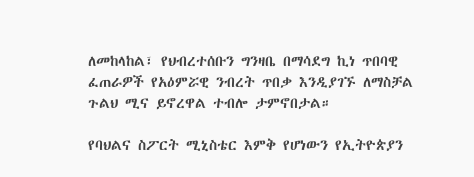ለመከላከል፣ የህብረተሰቡን ግንዛቤ በማሳደግ ኪነ ጥበባዊ ፈጠራዎች የአዕምሯዊ ንብረት ጥበቃ እንዲያገኙ ለማስቻል ጉልህ ሚና ይኖረዋል ተብሎ ታምኖበታል።

የባህልና ስፖርት ሚኒስቴር እምቅ የሆነውን የኢትዮጵያን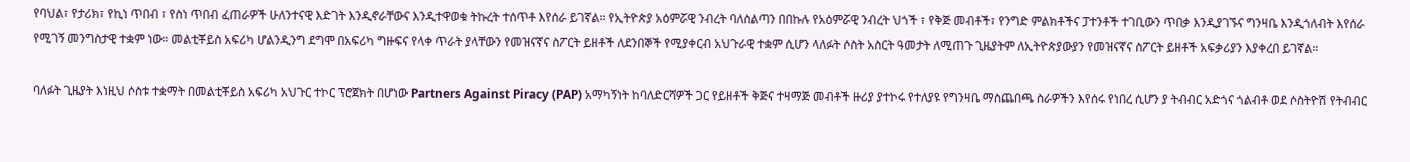የባህል፣ የታሪክ፣ የኪነ ጥበብ ፣ የስነ ጥበብ ፈጠራዎች ሁለንተናዊ እድገት እንዲኖራቸውና እንዲተዋወቁ ትኩረት ተሰጥቶ እየሰራ ይገኛል። የኢትዮጵያ አዕምሯዊ ንብረት ባለስልጣን በበኩሉ የአዕምሯዊ ንብረት ህጎች ፣ የቅጅ መብቶች፣ የንግድ ምልክቶችና ፓተንቶች ተገቢውን ጥበቃ እንዲያገኙና ግንዛቤ እንዲጎለብት እየሰራ የሚገኝ መንግስታዊ ተቋም ነው። መልቲቾይስ አፍሪካ ሆልንዲንግ ደግሞ በአፍሪካ ግዙፍና የላቀ ጥራት ያላቸውን የመዝናኛና ስፖርት ይዘቶች ለደንበኞች የሚያቀርብ አህጉራዊ ተቋም ሲሆን ላለፉት ሶስት አስርት ዓመታት ለሚጠጉ ጊዜያትም ለኢትዮጵያውያን የመዝናኛና ስፖርት ይዘቶች አፍቃሪያን እያቀረበ ይገኛል።

ባለፉት ጊዜያት እነዚህ ሶስቱ ተቋማት በመልቲቾይስ አፍሪካ አህጉር ተኮር ፕሮጀክት በሆነው Partners Against Piracy (PAP) አማካኝነት ከባለድርሻዎች ጋር የይዘቶች ቅጅና ተዛማጅ መብቶች ዙሪያ ያተኮሩ የተለያዩ የግንዛቤ ማስጨበጫ ስራዎችን እየሰሩ የነበረ ሲሆን ያ ትብብር አድጎና ጎልብቶ ወደ ሶስትዮሽ የትብብር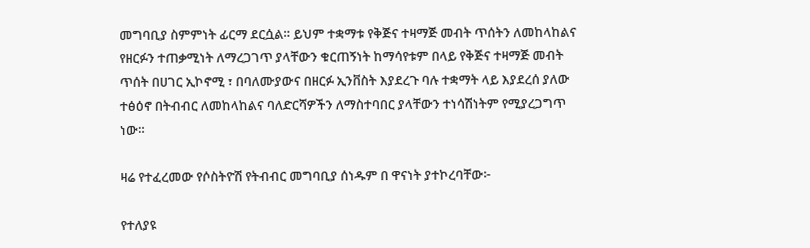መግባቢያ ስምምነት ፊርማ ደርሷል። ይህም ተቋማቱ የቅጅና ተዛማጅ መብት ጥሰትን ለመከላከልና የዘርፉን ተጠቃሚነት ለማረጋገጥ ያላቸውን ቁርጠኝነት ከማሳየቱም በላይ የቅጅና ተዛማጅ መብት ጥሰት በሀገር ኢኮኖሚ ፣ በባለሙያውና በዘርፉ ኢንቨስት እያደረጉ ባሉ ተቋማት ላይ እያደረሰ ያለው ተፅዕኖ በትብብር ለመከላከልና ባለድርሻዎችን ለማስተባበር ያላቸውን ተነሳሽነትም የሚያረጋግጥ ነው።

ዛሬ የተፈረመው የሶስትዮሽ የትብብር መግባቢያ ሰነዱም በ ዋናነት ያተኮረባቸው፦

የተለያዩ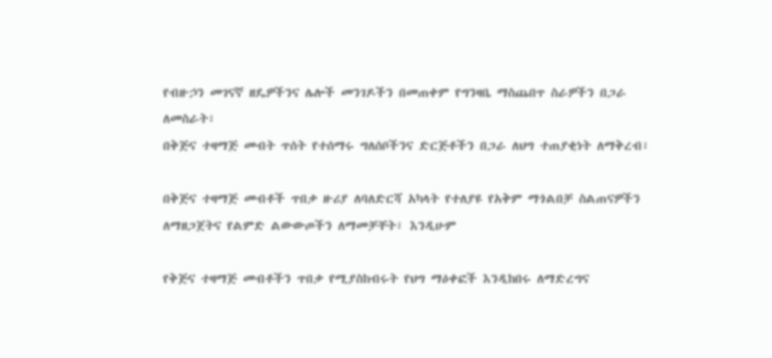የብዙኃን መገናኛ ዘዴዎችንና ሌሎች መንገዶችን በመጠቀም የግንዛቤ ማስጨበጥ ስራዎችን በጋራ ለመስራት፣
በቅጅና ተዛማጅ መብት ጥሰት የተሰማሩ ግለሰቦችንና ድርጅቶችን በጋራ ለህግ ተጠያቂነት ለማቅረብ፣

በቅጅና ተዛማጅ መብቶች ጥበቃ ዙሪያ ለባለድርሻ አካላት የተለያዩ የአቅም ማጎልበቻ ስልጠናዎችን ለማዘጋጀትና የልምድ ልውውጦችን ለማመቻቸት፣ እንዲሁም

የቅጅና ተዛማጅ መብቶችን ጥበቃ የሚያስከብሩት የህግ ማዕቀፎች እንዲከበሩ ለማድረግና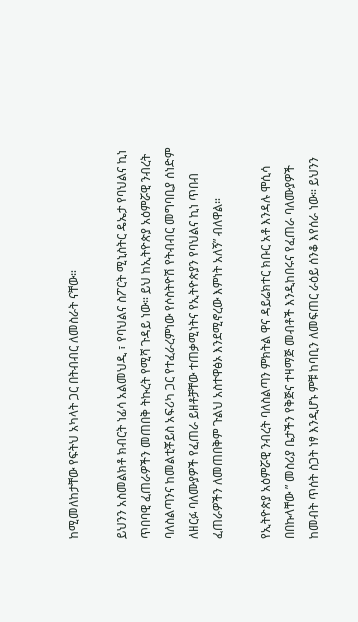ከሚመለከታቸው የፍትህ አካላት ጋር በትብብር ለመስራት ናቸው።

ይህንን አስመልክቶ ክብርት ነፊሳ አልመህዲ ፣ የባህልና ስፖርት ሚኒስትር ዴኤታ የባህልና ኪነ ጥበባዊ ፈጠራዎችን መጠበቅ ትኩረት የሚሻ ጉዳይ ነው። ይህ ከኢትዮጵያ አዕምሯዊ ንብረት ባለስልጣንና ከመልቲቾይስ አፍሪካ ጋር የተፈራረምነው የሶስትዮሽ የትብብር መግባቢያ ሰነድም ለዘርፉ ባለሙያዎች የፈጠራ ይዘቶቻቸው ተጠቃሚነትና የኢትዮጵያን የባህልና ኪነ ጥበብ ፈጠራዎችን ለመጠበቅም ጉልህ አስተዋፅኦ እንደሚኖረው እምነት አለኝ” ብለዋል።

የኢትዮጵያ አዕምሯዊ ንብረት ባለስልጣን ምክትል ዋና ዳይሬክተር ክቡር አቶ እንዳሉ ሞሲሳ በበኩላቸው ” መስሪያ ቤታችን የቅጅና ተዛማጅ መብቶች እንዲከበሩና የፈጠራ ባለሙያዎች ከመብት ጥሰት ስጋት ነፃ እንዲሆኑ ምቹ ከባቢን ለመፍጠር ራዕይ ሰንቆ እየሰራ ነው። ይህንን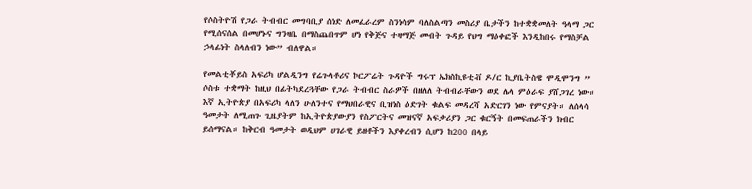የሶስትዮሽ የጋራ ትብብር መግባቢያ ሰነድ ለመፈራረም ስንነሳም ባለስልጣን መስሪያ ቤታችን ከተቋቋመለት ዓላማ ጋር የሚሰናሰል በመሆኑና ግንዛቤ በማስጨበጥም ሆነ የቅጅና ተዛማጅ መብት ጉዳይ የህግ ማዕቀፎች እንዲከበሩ የማስቻል ኃላፊነት ስላለብን ነው” ብለዋል።

የመልቲቾይስ አፍሪካ ሆልዲንግ የሬጉላቶሪና ኮርፖሬት ጉዳዮች ግሩፕ ኤክስኪዩቲቭ ዶ/ር ኪያቤትስዌ ሞዲሞንግ ” ሶስቱ ተቋማት ከዚህ በፊትካደረጓቸው የጋራ ትብብር ስራዎች በዘለለ ትብብራቸውን ወደ ሌላ ምዕራፍ ያሸጋገረ ነው። እኛ ኢትዮጵያ በአፍሪካ ላለን ሁለንተና የማህበራዊና ቢዝነስ ዕድገት ቁልፍ መዳረሻ አድርገን ነው የምናያት። ለሰላሳ ዓመታት ለሚጠጉ ጊዜያትም ከኢትዮጵያውያን የስፖርትና መዝናኛ አፍቃሪያን ጋር ቁርኝት በመፍጠራችን ክብር ይሰማናል። ከቅርብ ዓመታት ወዲህም ሀገራዊ ይዘቶችን እያቀረብን ሲሆን ከ200 በላይ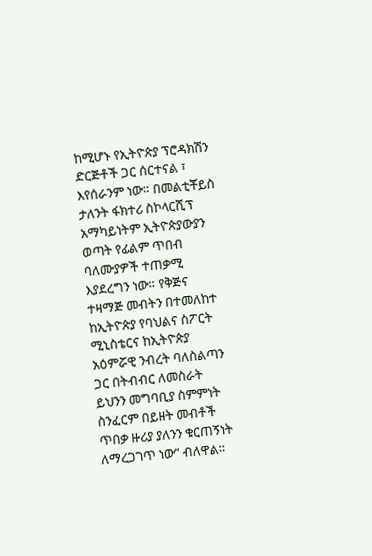ከሚሆኑ የኢትዮጵያ ፕሮዳክሽን ድርጅቶች ጋር ሰርተናል ፣ እየሰራንም ነው። በመልቲቾይስ ታለንት ፋክተሪ ስኮላርሺፕ አማካይነትም ኢትዮጵያውያን ወጣት የፊልም ጥበብ ባለሙያዎች ተጠቃሚ እያደረግን ነው። የቅጅና ተዛማጅ መብትን በተመለከተ ከኢትዮጵያ የባህልና ስፖርት ሚኒስቴርና ከኢትዮጵያ አዕምሯዊ ንብረት ባለስልጣን ጋር በትብብር ለመስራት ይህንን መግባቢያ ስምምነት ስንፈርም በይዘት መብቶች ጥበቃ ዙሪያ ያለንን ቁርጠኝነት ለማረጋገጥ ነው” ብለዋል።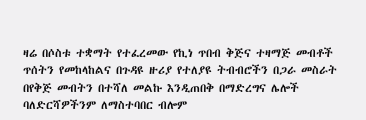ዛሬ በሶስቱ ተቋማት የተፈረመው የኪነ ጥበብ ቅጅና ተዛማጅ መብቶች ጥሰትን የመከላከልና በጉዳዩ ዙሪያ የተለያዩ ትብብሮችን በጋራ መስራት በየቅጅ መብትን በተሻለ መልኩ እንዲጠበቅ በማድረግና ሌሎች ባለድርሻዎችንም ለማስተባበር ብሎም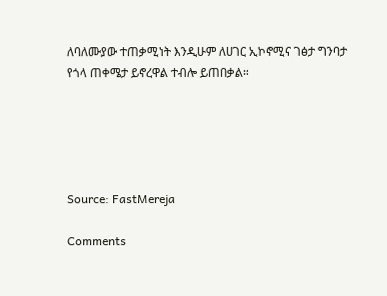ለባለሙያው ተጠቃሚነት እንዲሁም ለሀገር ኢኮኖሚና ገፅታ ግንባታ የጎላ ጠቀሜታ ይኖረዋል ተብሎ ይጠበቃል።





Source: FastMereja

Comments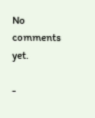No comments yet.

-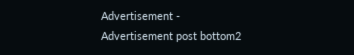Advertisement -
Advertisement post bottom2